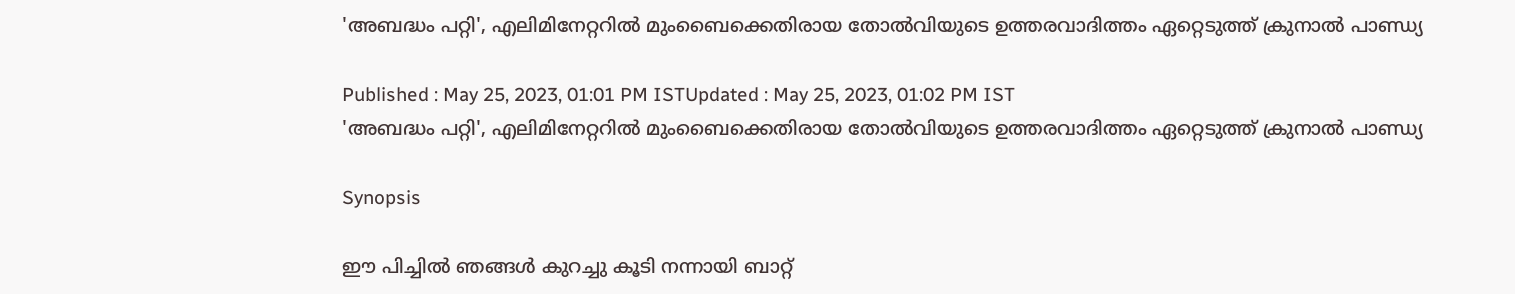'അബദ്ധം പറ്റി', എലിമിനേറ്ററില്‍ മുംബൈക്കെതിരായ തോല്‍വിയുടെ ഉത്തരവാദിത്തം ഏറ്റെടുത്ത് ക്രുനാല്‍ പാണ്ഡ്യ

Published : May 25, 2023, 01:01 PM ISTUpdated : May 25, 2023, 01:02 PM IST
'അബദ്ധം പറ്റി', എലിമിനേറ്ററില്‍ മുംബൈക്കെതിരായ തോല്‍വിയുടെ ഉത്തരവാദിത്തം ഏറ്റെടുത്ത് ക്രുനാല്‍ പാണ്ഡ്യ

Synopsis

ഈ പിച്ചില്‍ ഞങ്ങള്‍ കുറച്ചു കൂടി നന്നായി ബാറ്റ്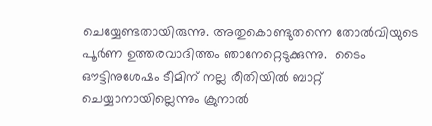ചെയ്യേണ്ടതായിരുന്നു. അതുകൊണ്ടുതന്നെ തോല്‍വിയുടെ പൂര്‍ണ ഉത്തരവാദിത്തം ഞാനേറ്റെടുക്കുന്നു.  ടൈം ഔട്ടിനുശേഷം ടീമിന് നല്ല രീതിയില്‍ ബാറ്റ് ചെയ്യാനായില്ലെന്നും ക്രുനാല്‍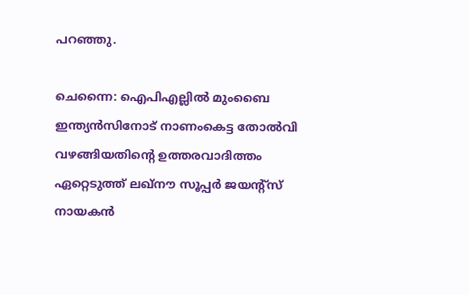പറഞ്ഞു.

ചെന്നൈ: ഐപിഎല്ലില്‍ മുംബൈ ഇന്ത്യന്‍സിനോട് നാണംകെട്ട തോല്‍വി വഴങ്ങിയതിന്‍റെ ഉത്തരവാദിത്തം ഏറ്റെടുത്ത് ലഖ്നൗ സൂപ്പര്‍ ജയന്‍റ്സ് നായകന്‍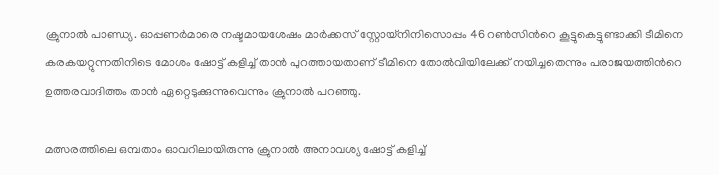ക്രുനാല്‍ പാണ്ഡ്യ. ഓപ്പണര്‍മാരെ നഷ്ടമായശേഷം മാര്‍ക്കസ് സ്റ്റോയ്നിനിസൊപ്പം 46 റണ്‍സിന്‍റെ കൂട്ടുകെട്ടുണ്ടാക്കി ടീമിനെ കരകയറ്റുന്നതിനിടെ മോശം ഷോട്ട് കളിച്ച് താന്‍ പുറത്തായതാണ് ടീമിനെ തോല്‍വിയിലേക്ക് നയിച്ചതെന്നും പരാജയത്തിന്‍റെ ഉത്തരവാദിത്തം താന്‍ ഏറ്റെടുക്കുന്നുവെന്നും ക്രുനാല്‍ പറഞ്ഞു.

മത്സരത്തിലെ ഒമ്പതാം ഓവറിലായിരുന്നു ക്രുനാല്‍ അനാവശ്യ ഷോട്ട് കളിച്ച്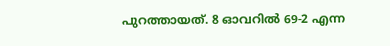പുറത്തായത്. 8 ഓവറില്‍ 69-2 എന്ന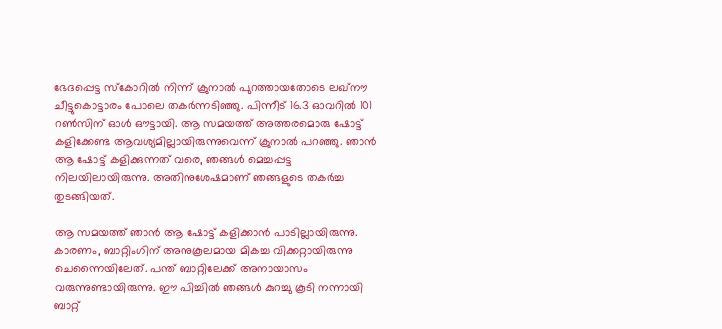ഭേദപ്പെട്ട സ്കോറില്‍ നിന്ന് ക്രുനാല്‍ പുറത്തായതോടെ ലഖ്നൗ ചീട്ടുകൊട്ടാരം പോലെ തകര്‍ന്നടിഞ്ഞു. പിന്നീട് 16.3 ഓവറില്‍ 101 റണ്‍സിന് ഓള്‍ ഔട്ടായി. ആ സമയത്ത് അത്തരമൊരു ഷോട്ട് കളിക്കേണ്ട ആവശ്യമില്ലായിരുന്നുവെന്ന് ക്രുനാല്‍ പറഞ്ഞു. ഞാന്‍ ആ ഷോട്ട് കളിക്കുന്നത് വരെ, ഞങ്ങള്‍ മെച്ചപ്പട്ട നിലയിലായിരുന്നു. അതിനുശേഷമാണ് ഞങ്ങളുടെ തകര്‍ച്ച തുടങ്ങിയത്.

ആ സമയത്ത് ഞാന്‍ ആ ഷോട്ട് കളിക്കാന്‍ പാടില്ലായിരുന്നു. കാരണം, ബാറ്റിംഗിന് അനുകൂലമായ മികച്ച വിക്കറ്റായിരുന്നു ചെന്നൈയിലേത്. പന്ത് ബാറ്റിലേക്ക് അനായാസം വരുന്നുണ്ടായിരുന്നു. ഈ പിച്ചില്‍ ഞങ്ങള്‍ കുറച്ചു കൂടി നന്നായി ബാറ്റ്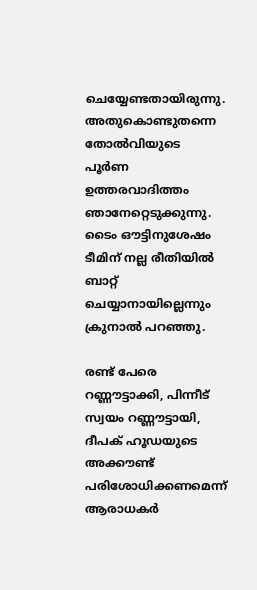ചെയ്യേണ്ടതായിരുന്നു. അതുകൊണ്ടുതന്നെ തോല്‍വിയുടെ പൂര്‍ണ ഉത്തരവാദിത്തം ഞാനേറ്റെടുക്കുന്നു.  ടൈം ഔട്ടിനുശേഷം ടീമിന് നല്ല രീതിയില്‍ ബാറ്റ് ചെയ്യാനായില്ലെന്നും ക്രുനാല്‍ പറഞ്ഞു.

രണ്ട് പേരെ റണ്ണൗട്ടാക്കി, പിന്നീട് സ്വയം റണ്ണൗട്ടായി, ദീപക് ഹൂഡയുടെ അക്കൗണ്ട് പരിശോധിക്കണമെന്ന് ആരാധകര്‍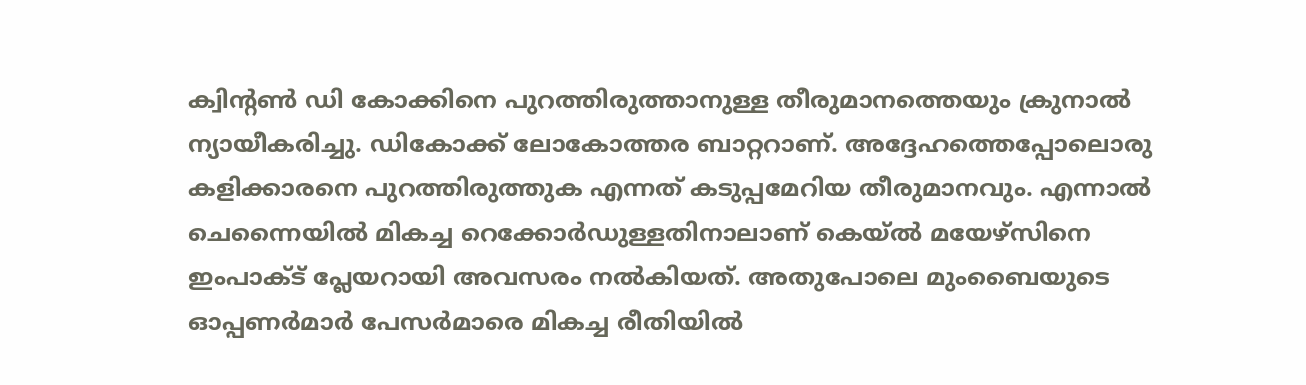ക്വിന്‍റണ്‍ ഡി കോക്കിനെ പുറത്തിരുത്താനുള്ള തീരുമാനത്തെയും ക്രുനാല്‍ ന്യായീകരിച്ചു. ഡികോക്ക് ലോകോത്തര ബാറ്ററാണ്. അദ്ദേഹത്തെപ്പോലൊരു കളിക്കാരനെ പുറത്തിരുത്തുക എന്നത് കടുപ്പമേറിയ തീരുമാനവും. എന്നാല്‍ ചെന്നൈയില്‍ മികച്ച റെക്കോര്‍ഡുള്ളതിനാലാണ് കെയ്ല്‍ മയേഴ്സിനെ ഇംപാക്ട് പ്ലേയറായി അവസരം നല്‍കിയത്. അതുപോലെ മുംബൈയുടെ ഓപ്പണര്‍മാര്‍ പേസര്‍മാരെ മികച്ച രീതിയില്‍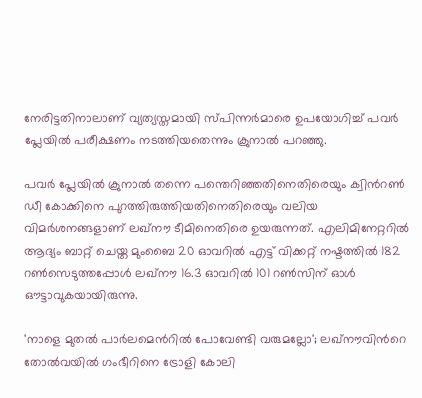നേരിട്ടതിനാലാണ് വ്യത്യസ്തമായി സ്പിന്നര്‍മാരെ ഉപയോഗിച്ച് പവര്‍ പ്ലേയില്‍ പരീക്ഷണം നടത്തിയതെന്നും ക്രുനാല്‍ പറഞ്ഞു.

പവര്‍ പ്ലേയില്‍ ക്രുനാല്‍ തന്നെ പന്തെറിഞ്ഞതിനെതിരെയും ക്വിന്‍റണ്‍ ഡീ കോക്കിനെ പുറത്തിരുത്തിയതിനെതിരെയും വലിയ വിമര്‍ശനങ്ങളാണ് ലഖ്നൗ ടീമിനെതിരെ ഉയരുന്നത്. എലിമിനേറ്ററില്‍ ആദ്യം ബാറ്റ് ചെയ്ത മുംബൈ 20 ഓവറില്‍ എട്ട് വിക്കറ്റ് നഷ്ടത്തില്‍ 182 റണ്‍സെടുത്തപ്പോള്‍ ലഖ്നൗ 16.3 ഓവറില്‍ 101 റണ്‍സിന് ഓള്‍ ഔട്ടാവുകയായിരുന്നു.

'നാളെ മുതല്‍ പാര്‍ലമെന്‍റില്‍ പോവേണ്ടി വരുമല്ലോ'; ലഖ്നൗവിന്‍റെ തോല്‍വയില്‍ ഗംഭീറിനെ ട്രോളി കോലി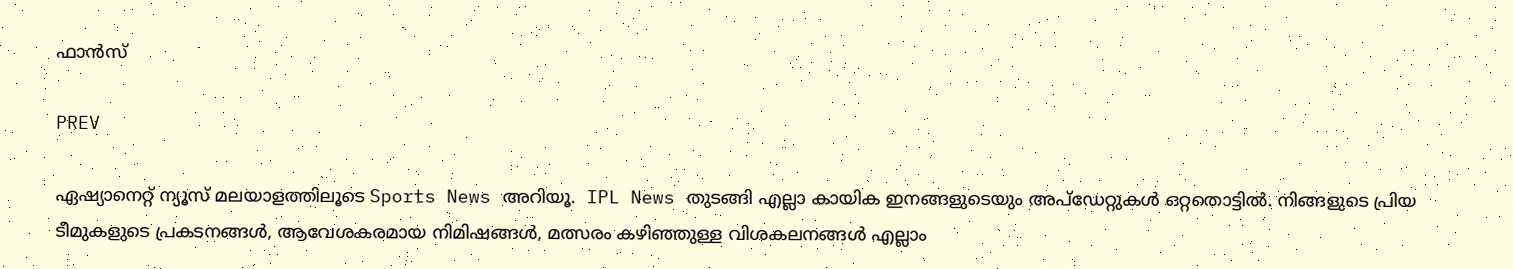ഫാന്‍സ്

PREV

ഏഷ്യാനെറ്റ് ന്യൂസ് മലയാളത്തിലൂടെ Sports News അറിയൂ.  IPL News തുടങ്ങി എല്ലാ കായിക ഇനങ്ങളുടെയും അപ്‌ഡേറ്റുകൾ ഒറ്റതൊട്ടിൽ. നിങ്ങളുടെ പ്രിയ ടീമുകളുടെ പ്രകടനങ്ങൾ, ആവേശകരമായ നിമിഷങ്ങൾ, മത്സരം കഴിഞ്ഞുള്ള വിശകലനങ്ങൾ എല്ലാം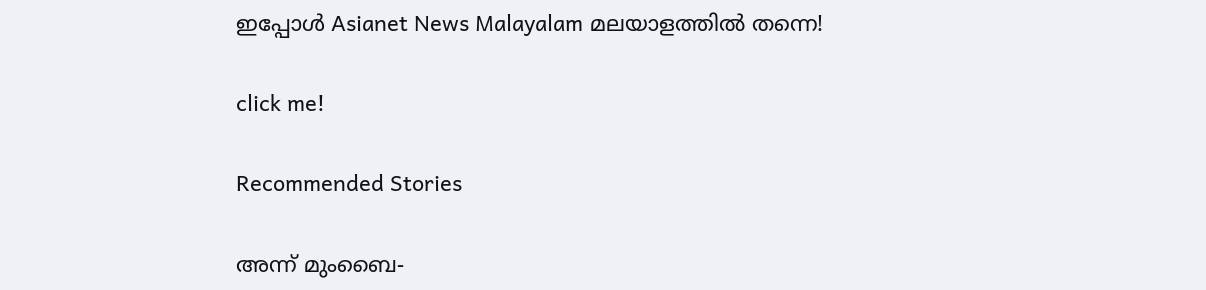ഇപ്പോൾ Asianet News Malayalam മലയാളത്തിൽ തന്നെ!

click me!

Recommended Stories

അന്ന് മുംബൈ-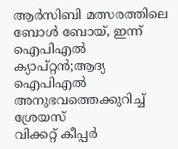ആര്‍സിബി മത്സരത്തിലെ ബോൾ ബോയ്, ഇന്ന് ഐപിഎല്‍ ക്യാപ്റ്റന്‍;ആദ്യ ഐപിഎൽ അനുഭവത്തെക്കുറിച്ച് ശ്രേയസ്
വിക്കറ്റ് കീപ്പര്‍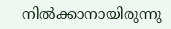നില്‍ക്കാനായിരുന്നു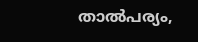താല്‍പര്യം,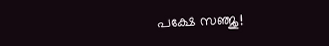പക്ഷേ സഞ്ജു!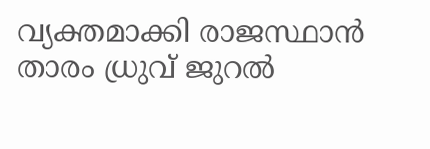വ്യക്തമാക്കി രാജസ്ഥാന്‍ താരം ധ്രുവ് ജുറല്‍